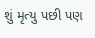શું મૃત્યુ પછી પણ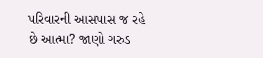પરિવારની આસપાસ જ રહે છે આત્મા? જાણો ગરુડ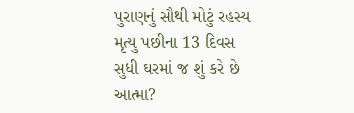પુરાણનું સૌથી મોટું રહસ્ય
મૃત્યુ પછીના 13 દિવસ સુધી ઘરમાં જ શું કરે છે આત્મા?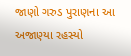જાણો ગરુડ પુરાણના આ અજાણ્યા રહસ્યો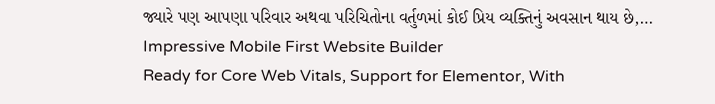જ્યારે પણ આપણા પરિવાર અથવા પરિચિતોના વર્તુળમાં કોઈ પ્રિય વ્યક્તિનું અવસાન થાય છે,…
Impressive Mobile First Website Builder
Ready for Core Web Vitals, Support for Elementor, With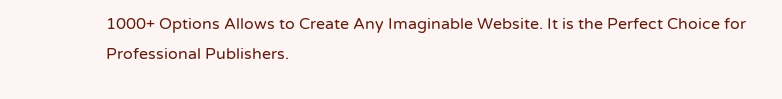1000+ Options Allows to Create Any Imaginable Website. It is the Perfect Choice for Professional Publishers.